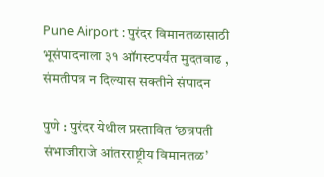Pune Airport : पुरंदर विमानतळासाठी भूसंपादनाला ३१ ऑगस्टपर्यंत मुदतवाढ , संमतीपत्र न दिल्यास सक्तीने संपादन

पुणे : पुरंदर येथील प्रस्तावित ‘छत्रपती संभाजीराजे आंतरराष्ट्रीय विमानतळ’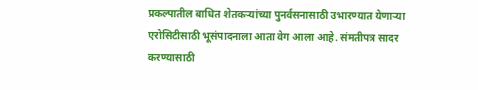प्रकल्पातील बाधित शेतकऱ्यांच्या पुनर्वसनासाठी उभारण्यात येणाऱ्या एरोसिटीसाठी भूसंपादनाला आता वेग आला आहे. संमतीपत्र सादर करण्यासाठी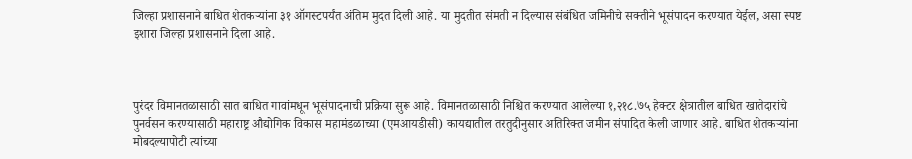जिल्हा प्रशासनाने बाधित शेतकऱ्यांना ३१ ऑगस्टपर्यंत अंतिम मुदत दिली आहे. या मुदतीत संमती न दिल्यास संबंधित जमिनीचे सक्तीने भूसंपादन करण्यात येईल, असा स्पष्ट इशारा जिल्हा प्रशासनाने दिला आहे.



पुरंदर विमानतळासाठी सात बाधित गावांमधून भूसंपादनाची प्रक्रिया सुरू आहे. विमानतळासाठी निश्चित करण्यात आलेल्या १,२१८.७५ हेक्टर क्षेत्रातील बाधित खातेदारांचे पुनर्वसन करण्यासाठी महाराष्ट्र औद्योगिक विकास महामंडळाच्या (एमआयडीसी) कायद्यातील तरतुदीनुसार अतिरिक्त जमीन संपादित केली जाणार आहे. बाधित शेतकऱ्यांना मोबदल्यापोटी त्यांच्या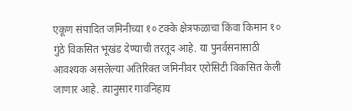एकूण संपादित जमिनीच्या १० टक्के क्षेत्रफळाचा किंवा किमान १० गुंठे विकसित भूखंड देण्याची तरतूद आहे. या पुनर्वसनासाठी आवश्यक असलेल्या अतिरिक्त जमिनीवर एरोसिटी विकसित केली जाणार आहे. त्यानुसार गावनिहाय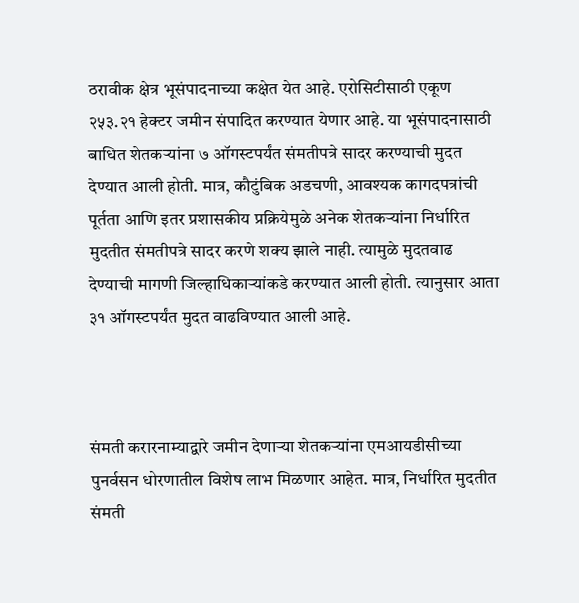ठरावीक क्षेत्र भूसंपादनाच्या कक्षेत येत आहे. एरोसिटीसाठी एकूण २५३.२१ हेक्टर जमीन संपादित करण्यात येणार आहे. या भूसंपादनासाठी बाधित शेतकऱ्यांना ७ ऑगस्टपर्यंत संमतीपत्रे सादर करण्याची मुदत देण्यात आली होती. मात्र, कौटुंबिक अडचणी, आवश्यक कागदपत्रांची पूर्तता आणि इतर प्रशासकीय प्रक्रियेमुळे अनेक शेतकऱ्यांना निर्धारित मुदतीत संमतीपत्रे सादर करणे शक्य झाले नाही. त्यामुळे मुदतवाढ देण्याची मागणी जिल्हाधिकाऱ्यांकडे करण्यात आली होती. त्यानुसार आता ३१ ऑगस्टपर्यंत मुदत वाढविण्यात आली आहे.



संमती करारनाम्याद्वारे जमीन देणाऱ्या शेतकऱ्यांना एमआयडीसीच्या पुनर्वसन धोरणातील विशेष लाभ मिळणार आहेत. मात्र, निर्धारित मुदतीत संमती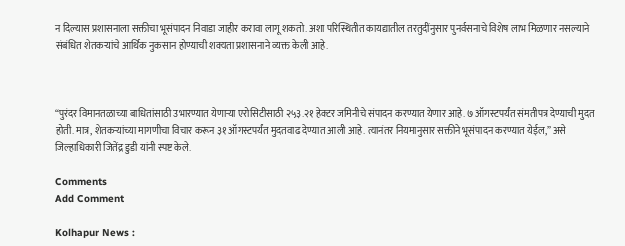न दिल्यास प्रशासनाला सक्तीचा भूसंपादन निवाडा जाहीर करावा लागू शकतो. अशा परिस्थितीत कायद्यातील तरतुदींनुसार पुनर्वसनाचे विशेष लाभ मिळणार नसल्याने संबंधित शेतकऱ्यांचे आर्थिक नुकसान होण्याची शक्यता प्रशासनाने व्यक्त केली आहे.



“पुरंदर विमानतळाच्या बाधितांसाठी उभारण्यात येणाऱ्या एरोसिटीसाठी २५३.२१ हेक्टर जमिनीचे संपादन करण्यात येणार आहे. ७ ऑगस्टपर्यंत संमतीपत्र देण्याची मुदत होती. मात्र, शेतकऱ्यांच्या मागणीचा विचार करून ३१ ऑगस्टपर्यंत मुदतवाढ देण्यात आली आहे. त्यानंतर नियमानुसार सक्तीने भूसंपादन करण्यात येईल,” असे जिल्हाधिकारी जितेंद्र डुडी यांनी स्पष्ट केले.

Comments
Add Comment

Kolhapur News :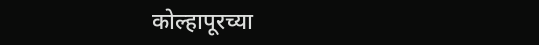कोल्हापूरच्या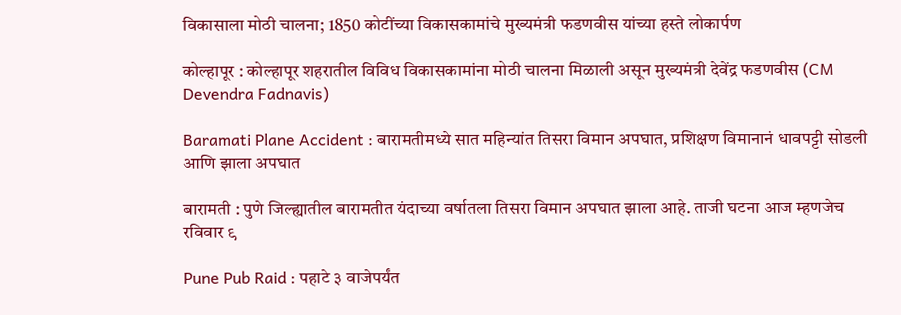विकासाला मोठी चालना; 1850 कोटींच्या विकासकामांचे मुख्यमंत्री फडणवीस यांच्या हस्ते लोकार्पण

कोल्हापूर : कोल्हापूर शहरातील विविध विकासकामांना मोठी चालना मिळाली असून मुख्यमंत्री देवेंद्र फडणवीस (CM Devendra Fadnavis)

Baramati Plane Accident : बारामतीमध्ये सात महिन्यांत तिसरा विमान अपघात, प्रशिक्षण विमानानं धावपट्टी सोडली आणि झाला अपघात

बारामती : पुणे जिल्ह्यातील बारामतीत यंदाच्या वर्षातला तिसरा विमान अपघात झाला आहे. ताजी घटना आज म्हणजेच रविवार ९

Pune Pub Raid : पहाटे ३ वाजेपर्यंत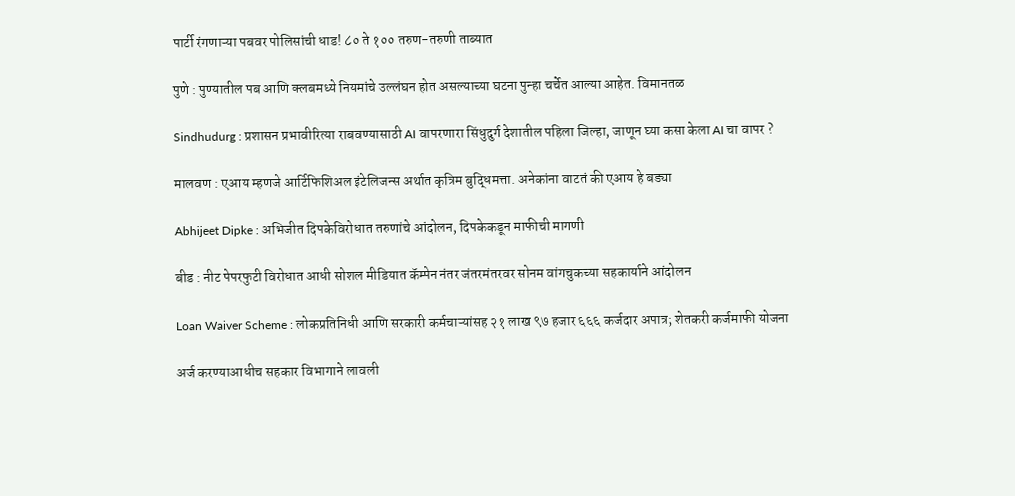पार्टी रंगणाऱ्या पबवर पोलिसांची धाड! ८० ते १०० तरुण-तरुणी ताब्यात

पुणे : पुण्यातील पब आणि क्लबमध्ये नियमांचे उल्लंघन होत असल्याच्या घटना पुन्हा चर्चेत आल्या आहेत. विमानतळ

Sindhudurg : प्रशासन प्रभावीरित्या राबवण्यासाठी AI वापरणारा सिंधुदुर्ग देशातील पहिला जिल्हा, जाणून घ्या कसा केला AI चा वापर ?

मालवण : एआय म्हणजे आर्टिफिशिअल इंटेलिजन्स अर्थात कृत्रिम बुद्धिमत्ता. अनेकांना वाटतं की एआय हे बड्या

Abhijeet Dipke : अभिजीत दिपकेविरोधात तरुणांचे आंदोलन, दिपकेकडून माफीची मागणी

बीड : नीट पेपरफुटी विरोधात आधी सोशल मीडियात कॅम्पेन नंतर जंतरमंतरवर सोनम वांगचुकच्या सहकार्याने आंदोलन

Loan Waiver Scheme : लोकप्रतिनिधी आणि सरकारी कर्मचाऱ्यांसह २१ लाख ९७ हजार ६६६ कर्जदार अपात्र; शेतकरी कर्जमाफी योजना

अर्ज करण्याआधीच सहकार विभागाने लावली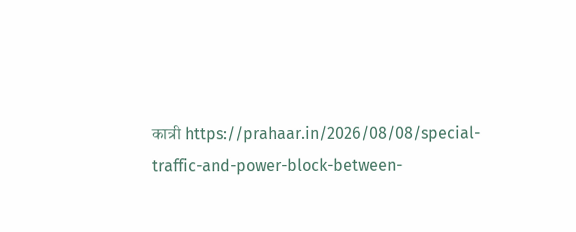कात्री https://prahaar.in/2026/08/08/special-traffic-and-power-block-between-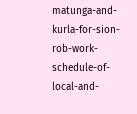matunga-and-kurla-for-sion-rob-work-schedule-of-local-and-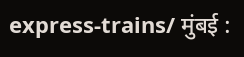express-trains/ मुंबई :